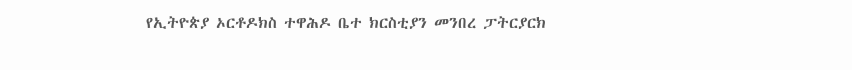የኢትዮጵያ ኦርቶዶክስ ተዋሕዶ ቤተ ክርስቲያን መንበረ ፓትርያርክ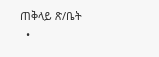ጠቅላይ ጽ/ቤት
  •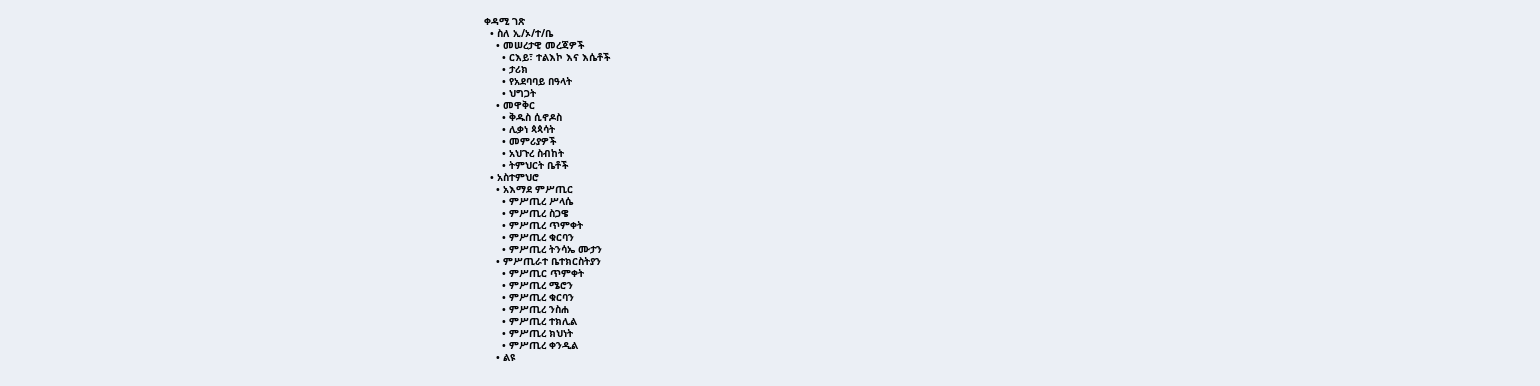ቀዳሚ ገጽ
  • ስለ ኢ/ኦ/ተ/ቤ
    • መሠረታዊ መረጃዎች
      • ርእይ፣ ተልእኮ እና እሴቶች
      • ታሪክ
      • የአደባባይ በዓላት
      • ህግጋት
    • መዋቅር
      • ቅዱስ ሲኖዶስ
      • ሊቃነ ጳጳሳት
      • መምሪያዎች
      • አህጉረ ስብከት
      • ትምህርት ቤቶች
  • አስተምህሮ
    • አእማደ ምሥጢር
      • ምሥጢረ ሥላሴ
      • ምሥጢረ ስጋዌ
      • ምሥጢረ ጥምቀት
      • ምሥጢረ ቁርባን
      • ምሥጢረ ትንሳኤ ሙታን
    • ምሥጢራተ ቤተክርስትያን
      • ምሥጢር ጥምቀት
      • ምሥጢረ ሜሮን
      • ምሥጢረ ቁርባን
      • ምሥጢረ ንስሐ
      • ምሥጢረ ተክሊል
      • ምሥጢረ ክህነት
      • ምሥጢረ ቀንዲል
    • ልዩ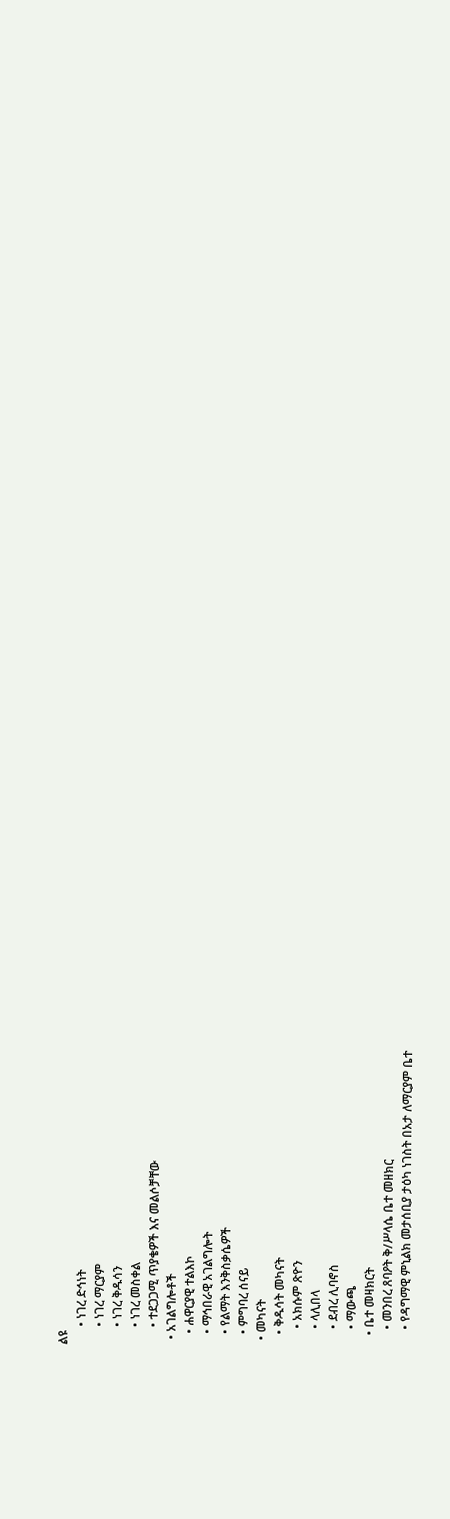ልዩ
      • ነገረ ድኅነት
      • ነገረ ማርያም
      • ነገረ ቅዱሳን
      • ነገረ መስቀል
      • ተደጋጋሚ ጥያቄዎች እና መልሶቻቸው
  • አገልግሎቶች
    • ሐዋርያዊ ተልእኮ
    • ማኅበራዊ አገልግሎት
    • የልማት እንቅስቃሴዎች
    • ምግባረ ሰናይ
  • መካናት
    • ቅዱሳት መካናት
      • አክሱም ጽዮን
      • ላሊበላ
      • ደብረ ሊባኖስ
      • ማውጫ
    • ቤተ መዛክርት
      • መንበረ ጸባዖት ቅ/ሥላሴ ቤተ መዘክር
      • የዳግማዊ ምኒልክ መታሰቢያ ታዕካ ነገስት በአታ ለማርያም ቤተ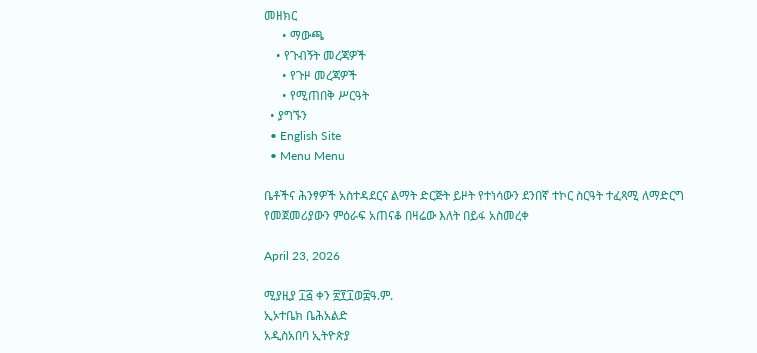መዘክር
      • ማውጫ
    • የጉብኝት መረጃዎች
      • የጉዞ መረጃዎች
      • የሚጠበቅ ሥርዓት
  • ያግኙን
  • English Site
  • Menu Menu

ቤቶችና ሕንፃዎች አስተዳደርና ልማት ድርጅት ይዞት የተነሳውን ደንበኛ ተኮር ስርዓት ተፈጻሚ ለማድርግ የመጀመሪያውን ምዕራፍ አጠናቆ በዛሬው እለት በይፋ አስመረቀ

April 23, 2026

ሚያዚያ ፲፭ ቀን ፳፻፲ወ፰ዓ.ም.
ኢኦተቤክ ቤሕአልድ
አዲስአበባ ኢትዮጵያ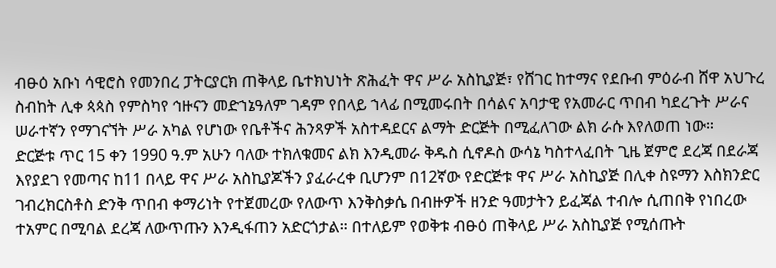ብፁዕ አቡነ ሳዊሮስ የመንበረ ፓትርያርክ ጠቅላይ ቤተክህነት ጽሕፈት ዋና ሥራ አስኪያጅ፣ የሸገር ከተማና የደቡብ ምዕራብ ሸዋ አህጉረ ስብከት ሊቀ ጳጳስ የምስካየ ኅዙናን መድኀኔዓለም ገዳም የበላይ ኀላፊ በሚመሩበት በሳልና አባታዊ የአመራር ጥበብ ካደረጉት ሥራና ሠራተኛን የማገናኘት ሥራ አካል የሆነው የቤቶችና ሕንጻዎች አስተዳደርና ልማት ድርጅት በሚፈለገው ልክ ራሱ እየለወጠ ነው።
ድርጅቱ ጥር 15 ቀን 1990 ዓ.ም አሁን ባለው ተክለቁመና ልክ እንዲመራ ቅዱስ ሲኖዶስ ውሳኔ ካስተላፈበት ጊዜ ጀምሮ ደረጃ በደራጃ እየያደገ የመጣና ከ11 በላይ ዋና ሥራ አስኪያጆችን ያፈራረቀ ቢሆንም በ12ኛው የድርጅቱ ዋና ሥራ አስኪያጅ በሊቀ ስዩማን እስክንድር ገብረክርስቶስ ድንቅ ጥበብ ቀማሪነት የተጀመረው የለውጥ እንቅስቃሴ በብዙዎች ዘንድ ዓመታትን ይፈጃል ተብሎ ሲጠበቅ የነበረው ተአምር በሚባል ደረጃ ለውጥጡን እንዲፋጠን አድርጎታል። በተለይም የወቅቱ ብፁዕ ጠቅላይ ሥራ አስኪያጅ የሚሰጡት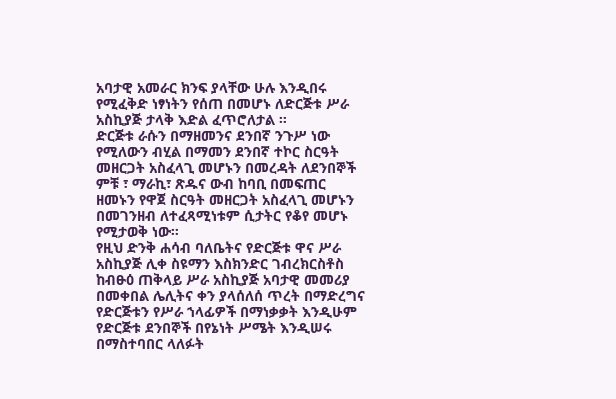አባታዊ አመራር ክንፍ ያላቸው ሁሉ እንዲበሩ የሚፈቅድ ነፃነትን የሰጠ በመሆኑ ለድርጅቱ ሥራ አስኪያጅ ታላቅ እድል ፈጥሮለታል ።
ድርጅቱ ራሱን በማዘመንና ደንበኛ ንጉሥ ነው የሚለውን ብሂል በማመን ደንበኛ ተኮር ስርዓት መዘርጋት አስፈላጊ መሆኑን በመረዳት ለደንበኞች ምቹ ፣ ማራኪ፣ ጽዱና ውብ ከባቢ በመፍጠር ዘመኑን የዋጀ ስርዓት መዘርጋት አስፈላጊ መሆኑን በመገንዘብ ለተፈጻሚነቱም ሲታትር የቆየ መሆኑ የሚታወቅ ነው።
የዚህ ድንቅ ሐሳብ ባለቤትና የድርጅቱ ዋና ሥራ አስኪያጅ ሊቀ ስዩማን እስክንድር ገብረክርስቶስ ከብፁዕ ጠቅላይ ሥራ አስኪያጅ አባታዊ መመሪያ በመቀበል ሌሊትና ቀን ያላሰለሰ ጥረት በማድረግና የድርጅቱን የሥራ ኀላፊዎች በማነቃቃት እንዲሁም የድርጅቱ ደንበኞች በየኔነት ሥሜት እንዲሠሩ በማስተባበር ላለፉት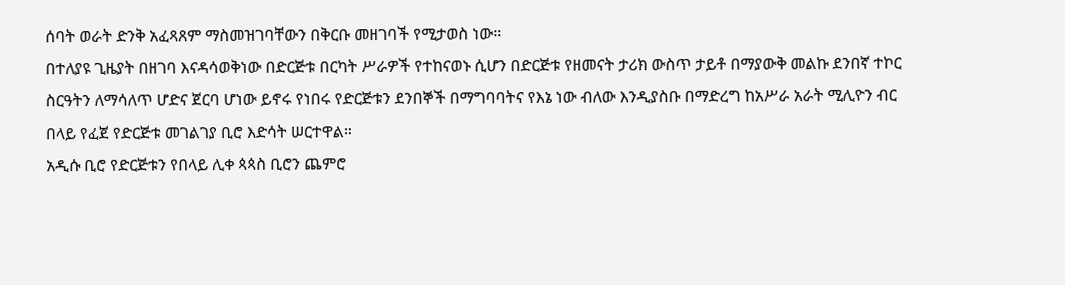ሰባት ወራት ድንቅ አፈጻጸም ማስመዝገባቸውን በቅርቡ መዘገባች የሚታወስ ነው።
በተለያዩ ጊዜያት በዘገባ እናዳሳወቅነው በድርጅቱ በርካት ሥራዎች የተከናወኑ ሲሆን በድርጅቱ የዘመናት ታሪክ ውስጥ ታይቶ በማያውቅ መልኩ ደንበኛ ተኮር ስርዓትን ለማሳለጥ ሆድና ጀርባ ሆነው ይኖሩ የነበሩ የድርጅቱን ደንበኞች በማግባባትና የእኔ ነው ብለው እንዲያስቡ በማድረግ ከአሥራ አራት ሚሊዮን ብር በላይ የፈጀ የድርጅቱ መገልገያ ቢሮ እድሳት ሠርተዋል።
አዲሱ ቢሮ የድርጅቱን የበላይ ሊቀ ጳጳስ ቢሮን ጨምሮ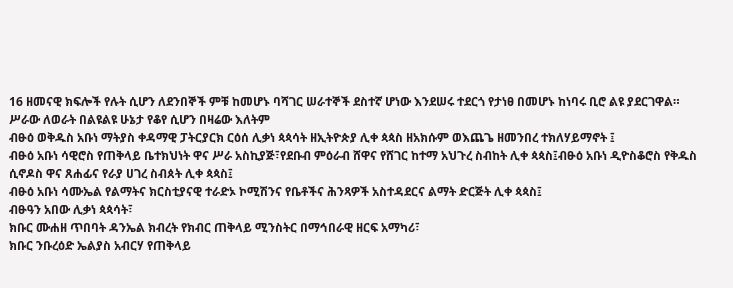16 ዘመናዊ ክፍሎች የሉት ሲሆን ለደንበኞች ምቹ ከመሆኑ ባሻገር ሠራተኞች ደስተኛ ሆነው እንደሠሩ ተደርጎ የታነፀ በመሆኑ ከነባሩ ቢሮ ልዩ ያደርገዋል።
ሥራው ለወራት በልዩልዩ ሁኔታ የቆየ ሲሆን በዛሬው እለትም
ብፁዕ ወቅዱስ አቡነ ማትያስ ቀዳማዊ ፓትርያርክ ርዕሰ ሊቃነ ጳጳሳት ዘኢትዮጵያ ሊቀ ጳጳስ ዘአክሱም ወእጨጌ ዘመንበረ ተክለሃይማኖት ፤
ብፁዕ አቡነ ሳዊሮስ የጠቅላይ ቤተክህነት ዋና ሥራ አስኪያጅ፣የደቡብ ምዕራብ ሸዋና የሸገር ከተማ አህጉረ ስብከት ሊቀ ጳጳስ፤ብፁዕ አቡነ ዲዮስቆሮስ የቅዱስ ሲኖዶስ ዋና ጸሐፊና የራያ ሀገረ ስብጰት ሊቀ ጳጳስ፤
ብፁዕ አቡነ ሳሙኤል የልማትና ክርስቲያናዊ ተራድኦ ኮሚሽንና የቤቶችና ሕንጻዎች አስተዳደርና ልማት ድርጅት ሊቀ ጳጳስ፤
ብፁዓን አበው ሊቃነ ጳጳሳት፣
ክቡር ሙሐዘ ጥበባት ዳንኤል ክብረት የክብር ጠቅላይ ሚንስትር በማኅበራዊ ዘርፍ አማካሪ፣
ክቡር ንቡረዕድ ኤልያስ አብርሃ የጠቅላይ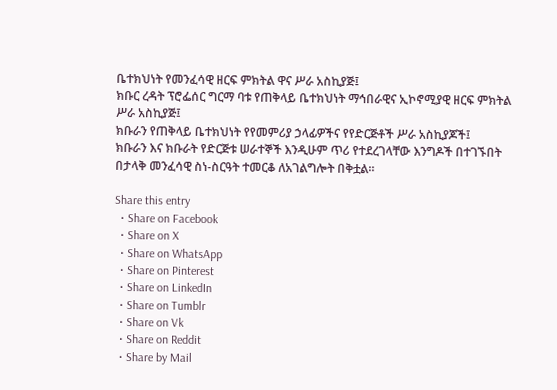ቤተክህነት የመንፈሳዊ ዘርፍ ምክትል ዋና ሥራ አስኪያጅ፤
ክቡር ረዳት ፕሮፌሰር ግርማ ባቱ የጠቅላይ ቤተክህነት ማኅበራዊና ኢኮኖሚያዊ ዘርፍ ምክትል ሥራ አስኪያጅ፤
ክቡራን የጠቅላይ ቤተክህነት የየመምሪያ ኃላፊዎችና የየድርጅቶች ሥራ አስኪያጆች፤
ክቡራን እና ክቡራት የድርጅቱ ሠራተኞች እንዲሁም ጥሪ የተደረገላቸው እንግዶች በተገኙበት በታላቅ መንፈሳዊ ስነ-ስርዓት ተመርቆ ለአገልግሎት በቅቷል።

Share this entry
  • Share on Facebook
  • Share on X
  • Share on WhatsApp
  • Share on Pinterest
  • Share on LinkedIn
  • Share on Tumblr
  • Share on Vk
  • Share on Reddit
  • Share by Mail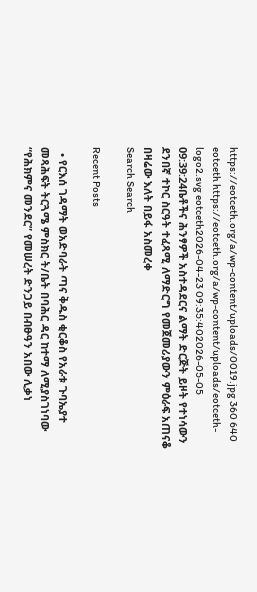https://eotceth.org/a/wp-content/uploads/0019.jpg 360 640 eotceth https://eotceth.org/a/wp-content/uploads/eotceth-logo2.svg eotceth2026-04-23 09:35:402026-05-05 09:39:24ቤቶችና ሕንፃዎች አስተዳደርና ልማት ድርጅት ይዞት የተነሳውን ደንበኛ ተኮር ስርዓት ተፈጻሚ ለማድርግ የመጀመሪያውን ምዕራፍ አጠናቆ በዛሬው እለት በይፋ አስመረቀ
Search Search

Recent Posts

  • የርእሰ ገዳማት ወአድባራት ጣና ቅዱስ ቂርቆስ የአራቱ ጉባኤያተ መጻሕፍት ትርጓሜ ምስክር ት/ቤት በባሕር ዳር ከተማ ለሚያስገነባው “የሕክምና መንደር” የመሠረት ድንጋይ በብፁዓን አበው ሊቃነ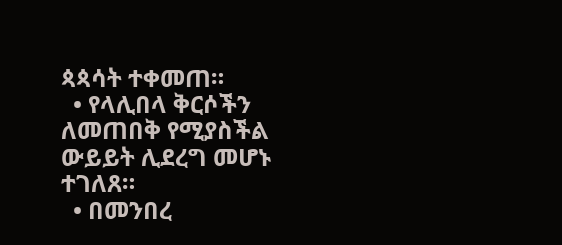ጳጳሳት ተቀመጠ።
  • የላሊበላ ቅርሶችን ለመጠበቅ የሚያስችል ውይይት ሊደረግ መሆኑ ተገለጸ።
  • በመንበረ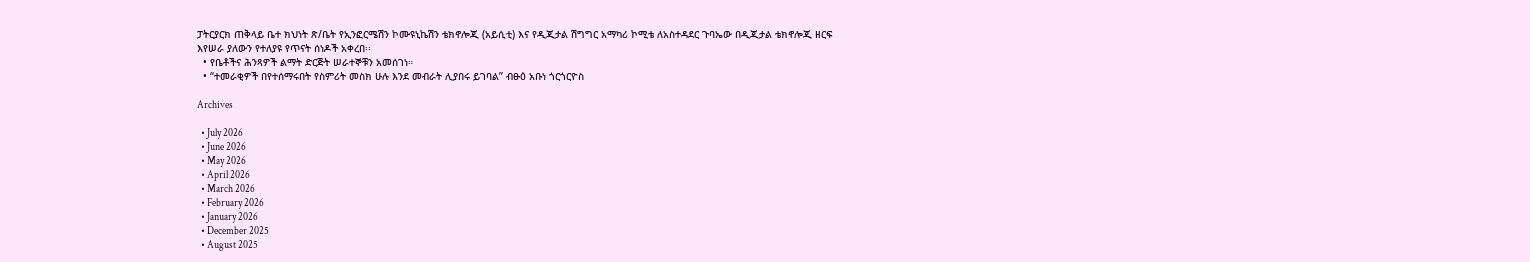ፓትርያርክ ጠቅላይ ቤተ ክህነት ጽ/ቤት የኢንፎርሜሽን ኮሙዩኒኬሽን ቴክኖሎጂ (አይሲቲ) እና የዲጂታል ሽግግር አማካሪ ኮሚቴ ለአስተዳደር ጉባኤው በዲጂታል ቴክኖሎጂ ዘርፍ እየሠራ ያለውን የተለያዩ የጥናት ሰነዶች አቀረበ፡፡
  • የቤቶችና ሕንጻዎች ልማት ድርጅት ሠራተኞቹን አመሰገነ።
  • “ተመራቂዎች በየተሰማሩበት የስምሪት መስክ ሁሉ እንደ መብራት ሊያበሩ ይገባል” ብፁዕ አቡነ ጎርጎርዮስ

Archives

  • July 2026
  • June 2026
  • May 2026
  • April 2026
  • March 2026
  • February 2026
  • January 2026
  • December 2025
  • August 2025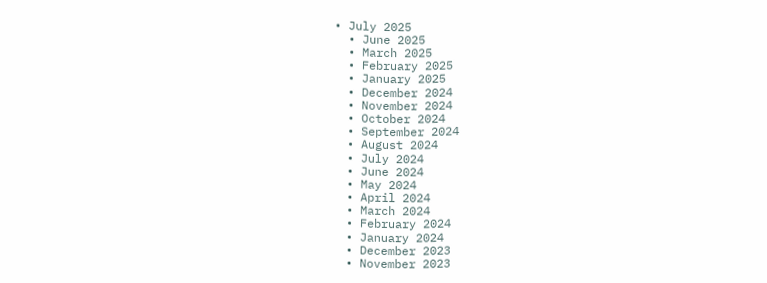• July 2025
  • June 2025
  • March 2025
  • February 2025
  • January 2025
  • December 2024
  • November 2024
  • October 2024
  • September 2024
  • August 2024
  • July 2024
  • June 2024
  • May 2024
  • April 2024
  • March 2024
  • February 2024
  • January 2024
  • December 2023
  • November 2023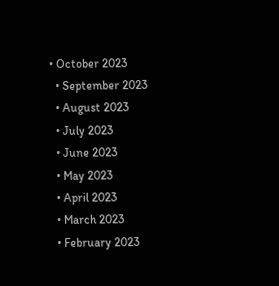• October 2023
  • September 2023
  • August 2023
  • July 2023
  • June 2023
  • May 2023
  • April 2023
  • March 2023
  • February 2023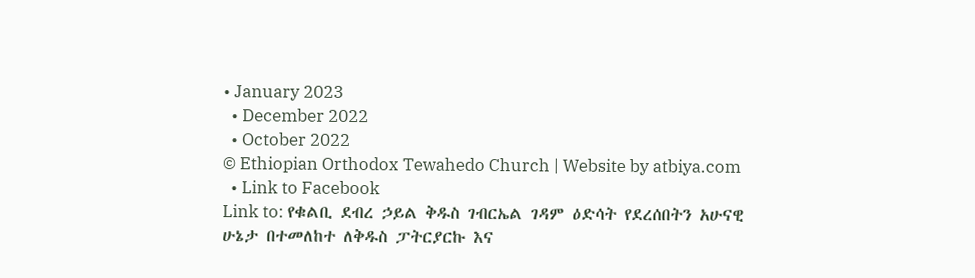• January 2023
  • December 2022
  • October 2022
© Ethiopian Orthodox Tewahedo Church | Website by atbiya.com
  • Link to Facebook
Link to: የቁልቢ ደብረ ኃይል ቅዱስ ገብርኤል ገዳም ዕድሳት የደረሰበትን አሁናዊ ሁኔታ በተመለከተ ለቅዱስ ፓትርያርኩ እና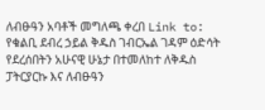ለብፁዓን አባቶች መግለጫ ቀረበ Link to: የቁልቢ ደብረ ኃይል ቅዱስ ገብርኤል ገዳም ዕድሳት የደረሰበትን አሁናዊ ሁኔታ በተመለከተ ለቅዱስ ፓትርያርኩ እና ለብፁዓን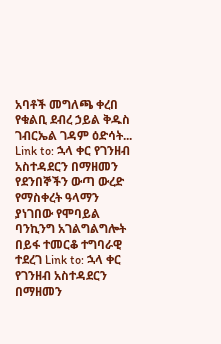አባቶች መግለጫ ቀረበ የቁልቢ ደብረ ኃይል ቅዱስ ገብርኤል ገዳም ዕድሳት... Link to: ኋላ ቀር የገንዘብ አስተዳደርን በማዘመን የደንበኞችን ውጣ ውረድ የማስቀረት ዓላማን ያነገበው የሞባይል ባንኪንግ አገልግልግሎት በይፋ ተመርቆ ተግባራዊ ተደረገ Link to: ኋላ ቀር የገንዘብ አስተዳደርን በማዘመን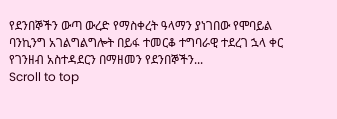የደንበኞችን ውጣ ውረድ የማስቀረት ዓላማን ያነገበው የሞባይል ባንኪንግ አገልግልግሎት በይፋ ተመርቆ ተግባራዊ ተደረገ ኋላ ቀር የገንዘብ አስተዳደርን በማዘመን የደንበኞችን...
Scroll to top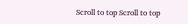Scroll to top Scroll to top